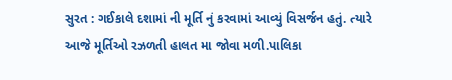સુરત : ગઈકાલે દશામાં ની મૂર્તિ નું કરવામાં આવ્યું વિસર્જન હતું. ત્યારે આજે મૂર્તિઓ રઝળતી હાલત મા જોવા મળી.પાલિકા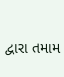દ્વારા તમામ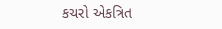કચરો એકત્રિત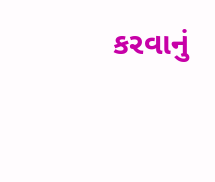કરવાનું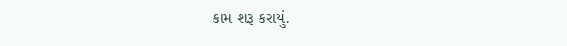કામ શરૂ કરાયું.